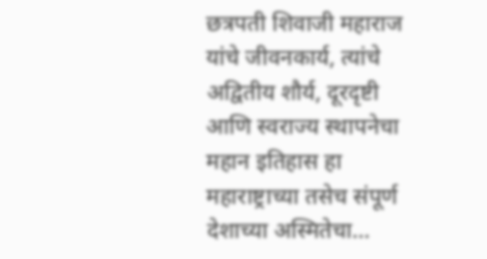छत्रपती शिवाजी महाराज यांचे जीवनकार्य, त्यांचे अद्वितीय शौर्य, दूरदृष्टी आणि स्वराज्य स्थापनेचा महान इतिहास हा महाराष्ट्राच्या तसेच संपूर्ण देशाच्या अस्मितेचा…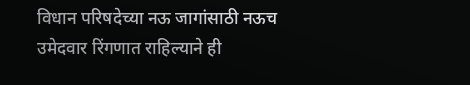विधान परिषदेच्या नऊ जागांसाठी नऊच उमेदवार रिंगणात राहिल्याने ही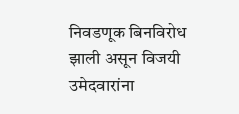निवडणूक बिनविरोध झाली असून विजयी उमेदवारांना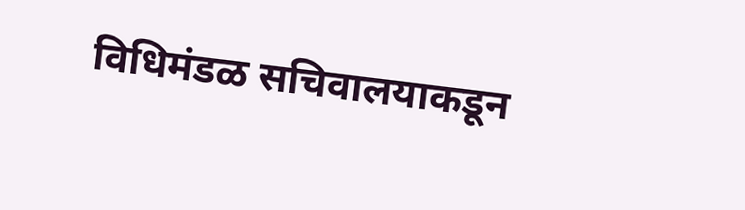विधिमंडळ सचिवालयाकडून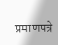प्रमाणपत्रे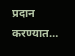प्रदान करण्यात…